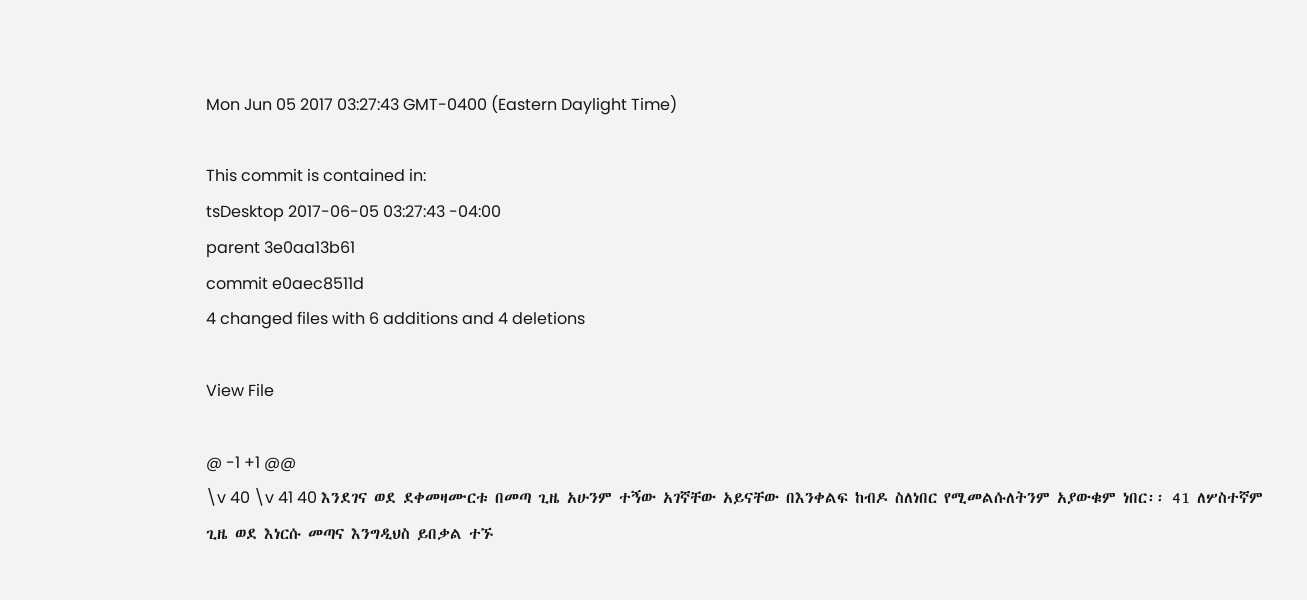Mon Jun 05 2017 03:27:43 GMT-0400 (Eastern Daylight Time)

This commit is contained in:
tsDesktop 2017-06-05 03:27:43 -04:00
parent 3e0aa13b61
commit e0aec8511d
4 changed files with 6 additions and 4 deletions

View File

@ -1 +1 @@
\v 40 \v 41 40 እንደገና ወደ ደቀመዛሙርቱ በመጣ ጊዜ አሁንም ተኝው አገኛቸው አይናቸው በእንቀልፍ ከብዶ ስለነበር የሚመልሱለትንም አያውቁም ነበር፡፡ 41 ለሦስተኛም ጊዜ ወደ እነርሱ መጣና እንግዲህስ ይበቃል ተኙ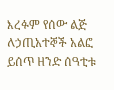እረፉም የሰው ልጅ ለኃጢአተኞች አልፎ ይሰጥ ዘንድ ሰዓቲቱ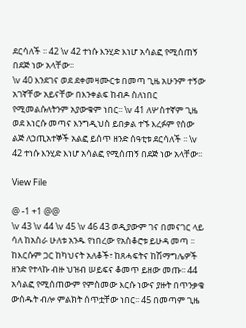ደርሳለች ፡፡ 42 \v 42 ተነሱ እንሂድ እነሆ አሳልፎ የሚሰጠኝ በደጅ ነው አላቸው፡፡
\v 40 እንደገና ወደ ደቀመዛሙርቱ በመጣ ጊዜ አሁንም ተኝው አገኛቸው አይናቸው በእንቀልፍ ከብዶ ስለነበር የሚመልሱለትንም አያውቁም ነበር፡፡ \v 41 ለሦስተኛም ጊዜ ወደ እነርሱ መጣና እንግዲህስ ይበቃል ተኙ እረፉም የሰው ልጅ ለኃጢአተኞች አልፎ ይሰጥ ዘንድ ሰዓቲቱ ደርሳለች ፡፡ \v 42 ተነሱ እንሂድ እነሆ አሳልፎ የሚሰጠኝ በደጅ ነው አላቸው፡፡

View File

@ -1 +1 @@
\v 43 \v 44 \v 45 \v 46 43 ወዲያውም ገና በመናገር ላይ ሳለ ከአስራ ሁለቱ አንዱ የነበረው የአስቆሮቱ ይሁዳ መጣ ፡፡ ከእርሱም ጋር ከካህናት አለቆች፣ ከጸሓፍትና ከሽማግሌዎች ዘንድ የተላኩ ብዙ ህዝብ ሠይፍና ቆመጥ ይዘው መጡ፡፡ 44 አሳልፎ የሚሰጠውም የምስመው እርሱ ነውና ያዙት በጥንቃቄ ውሰዱት ብሎ ምልክት ሰጥቷቸው ነበር፡፡ 45 በመጣም ጊዜ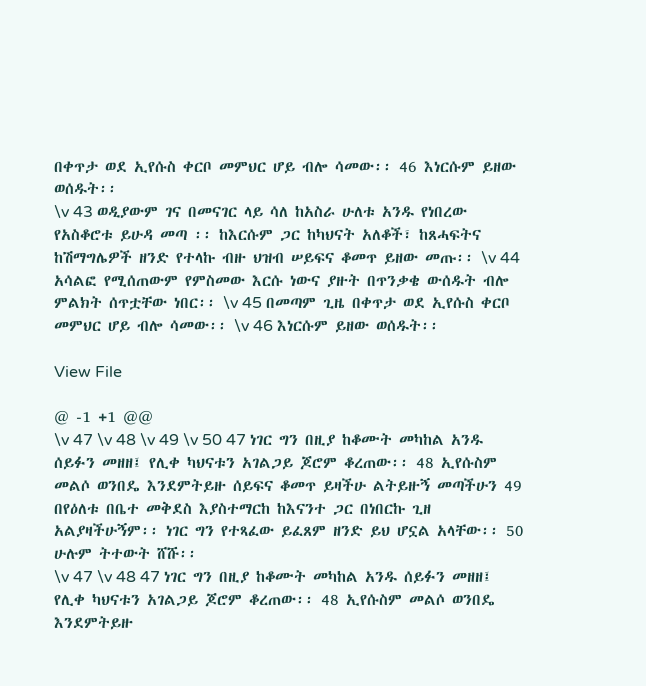በቀጥታ ወደ ኢየሱስ ቀርቦ መምህር ሆይ ብሎ ሳመው፡፡ 46 እነርሱም ይዘው ወሰዱት፡፡
\v 43 ወዲያውም ገና በመናገር ላይ ሳለ ከአስራ ሁለቱ አንዱ የነበረው የአስቆሮቱ ይሁዳ መጣ ፡፡ ከእርሱም ጋር ከካህናት አለቆች፣ ከጸሓፍትና ከሽማግሌዎች ዘንድ የተላኩ ብዙ ህዝብ ሠይፍና ቆመጥ ይዘው መጡ፡፡ \v 44 አሳልፎ የሚሰጠውም የምስመው እርሱ ነውና ያዙት በጥንቃቄ ውሰዱት ብሎ ምልክት ሰጥቷቸው ነበር፡፡ \v 45 በመጣም ጊዜ በቀጥታ ወደ ኢየሱስ ቀርቦ መምህር ሆይ ብሎ ሳመው፡፡ \v 46 እነርሱም ይዘው ወሰዱት፡፡

View File

@ -1 +1 @@
\v 47 \v 48 \v 49 \v 50 47 ነገር ግን በዚያ ከቆሙት መካከል አንዱ ሰይፉን መዘዘ፤ የሊቀ ካህናቱን አገልጋይ ጆሮም ቆረጠው፡፡ 48 ኢየሱስም መልሶ ወንበዴ እንደምትይዙ ሰይፍና ቆመጥ ይዛችሁ ልትይዙኝ መጣችሁን 49 በየዕለቱ በቤተ መቅደስ እያስተማርከ ከእናንተ ጋር በነበርኩ ጊዘ አልያዛችሁኝም፡፡ ነገር ግን የተጻፈው ይፈጸም ዘንድ ይህ ሆኗል አላቸው፡፡ 50 ሁሉም ትተውት ሸሹ፡፡
\v 47 \v 48 47 ነገር ግን በዚያ ከቆሙት መካከል አንዱ ሰይፉን መዘዘ፤ የሊቀ ካህናቱን አገልጋይ ጆሮም ቆረጠው፡፡ 48 ኢየሱስም መልሶ ወንበዴ እንደምትይዙ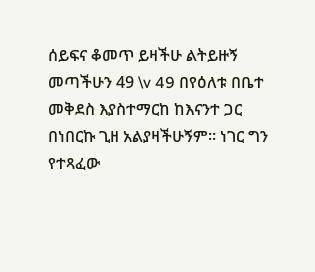ሰይፍና ቆመጥ ይዛችሁ ልትይዙኝ መጣችሁን 49 \v 49 በየዕለቱ በቤተ መቅደስ እያስተማርከ ከእናንተ ጋር በነበርኩ ጊዘ አልያዛችሁኝም፡፡ ነገር ግን የተጻፈው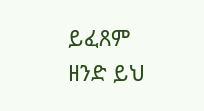ይፈጸም ዘንድ ይህ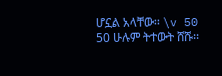ሆኗል አላቸው፡፡ \v 50 50 ሁሉም ትተውት ሸሹ፡፡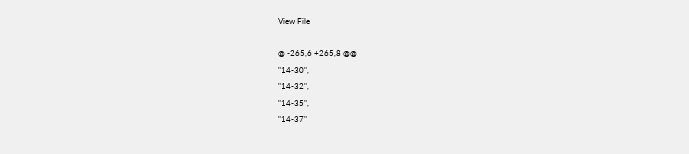View File

@ -265,6 +265,8 @@
"14-30",
"14-32",
"14-35",
"14-37"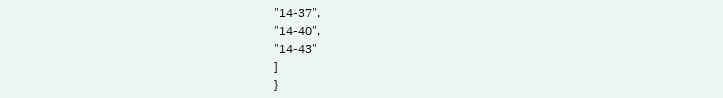"14-37",
"14-40",
"14-43"
]
}